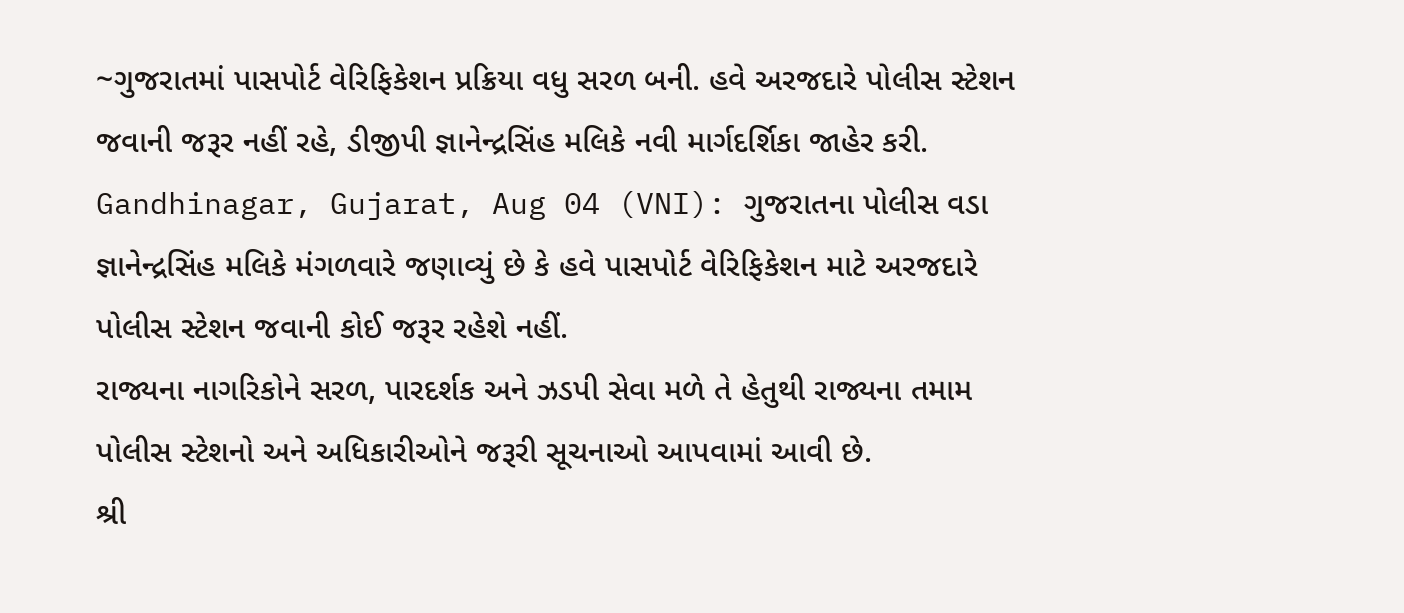~ગુજરાતમાં પાસપોર્ટ વેરિફિકેશન પ્રક્રિયા વધુ સરળ બની. હવે અરજદારે પોલીસ સ્ટેશન જવાની જરૂર નહીં રહે, ડીજીપી જ્ઞાનેન્દ્રસિંહ મલિકે નવી માર્ગદર્શિકા જાહેર કરી.
Gandhinagar, Gujarat, Aug 04 (VNI): ગુજરાતના પોલીસ વડા જ્ઞાનેન્દ્રસિંહ મલિકે મંગળવારે જણાવ્યું છે કે હવે પાસપોર્ટ વેરિફિકેશન માટે અરજદારે પોલીસ સ્ટેશન જવાની કોઈ જરૂર રહેશે નહીં.
રાજ્યના નાગરિકોને સરળ, પારદર્શક અને ઝડપી સેવા મળે તે હેતુથી રાજ્યના તમામ પોલીસ સ્ટેશનો અને અધિકારીઓને જરૂરી સૂચનાઓ આપવામાં આવી છે.
શ્રી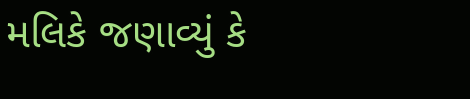મલિકે જણાવ્યું કે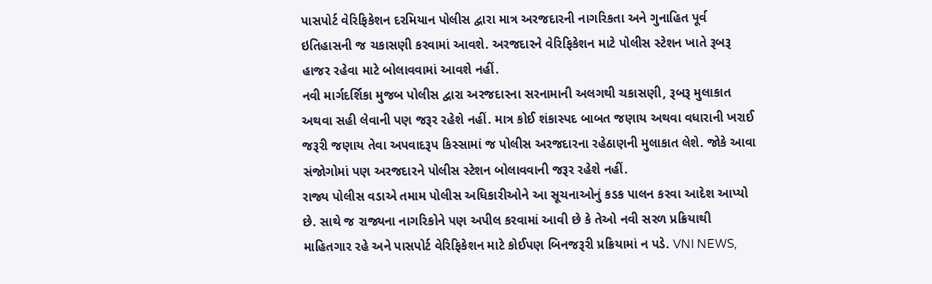પાસપોર્ટ વેરિફિકેશન દરમિયાન પોલીસ દ્વારા માત્ર અરજદારની નાગરિકતા અને ગુનાહિત પૂર્વ ઇતિહાસની જ ચકાસણી કરવામાં આવશે. અરજદારને વેરિફિકેશન માટે પોલીસ સ્ટેશન ખાતે રૂબરૂ હાજર રહેવા માટે બોલાવવામાં આવશે નહીં.
નવી માર્ગદર્શિકા મુજબ પોલીસ દ્વારા અરજદારના સરનામાની અલગથી ચકાસણી, રૂબરૂ મુલાકાત અથવા સહી લેવાની પણ જરૂર રહેશે નહીં. માત્ર કોઈ શંકાસ્પદ બાબત જણાય અથવા વધારાની ખરાઈ જરૂરી જણાય તેવા અપવાદરૂપ કિસ્સામાં જ પોલીસ અરજદારના રહેઠાણની મુલાકાત લેશે. જોકે આવા સંજોગોમાં પણ અરજદારને પોલીસ સ્ટેશન બોલાવવાની જરૂર રહેશે નહીં.
રાજ્ય પોલીસ વડાએ તમામ પોલીસ અધિકારીઓને આ સૂચનાઓનું કડક પાલન કરવા આદેશ આપ્યો છે. સાથે જ રાજ્યના નાગરિકોને પણ અપીલ કરવામાં આવી છે કે તેઓ નવી સરળ પ્રક્રિયાથી માહિતગાર રહે અને પાસપોર્ટ વેરિફિકેશન માટે કોઈપણ બિનજરૂરી પ્રક્રિયામાં ન પડે. VNI NEWS,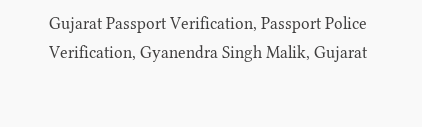Gujarat Passport Verification, Passport Police Verification, Gyanendra Singh Malik, Gujarat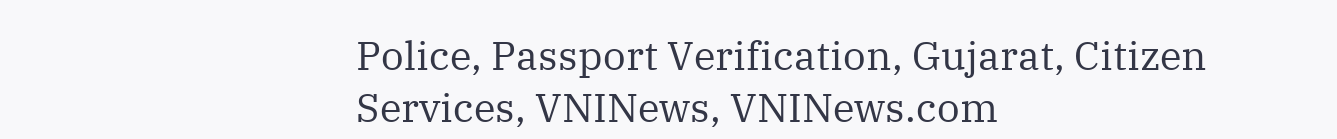Police, Passport Verification, Gujarat, Citizen Services, VNINews, VNINews.com